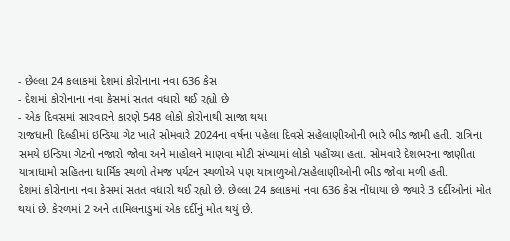- છેલ્લા 24 કલાકમાં દેશમાં કોરોનાના નવા 636 કેસ
- દેશમાં કોરોનાના નવા કેસમાં સતત વધારો થઈ રહ્યો છે
- એક દિવસમાં સારવારને કારણે 548 લોકો કોરોનાથી સાજા થયા
રાજધાની દિલ્હીમાં ઇન્ડિયા ગેટ ખાતે સોમવારે 2024ના વર્ષના પહેલા દિવસે સહેલાણીઓની ભારે ભીડ જામી હતી. રાત્રિના સમયે ઇન્ડિયા ગેટનો નજારો જોવા અને માહોલને માણવા મોટી સંખ્યામાં લોકો પહોંચ્યા હતા. સોમવારે દેશભરના જાણીતા યાત્રાધામો સહિતના ધાર્મિક સ્થળો તેમજ પર્યટન સ્થળોએ પણ યાત્રાળુઓ/સહેલાણીઓની ભીડ જોવા મળી હતી.
દેશમાં કોરોનાના નવા કેસમાં સતત વધારો થઈ રહ્યો છે. છેલ્લા 24 કલાકમાં નવા 636 કેસ નોંધાયા છે જ્યારે 3 દર્દીઓનાં મોત થયાં છે. કેરળમાં 2 અને તામિલનાડુમાં એક દર્દીનું મોત થયું છે.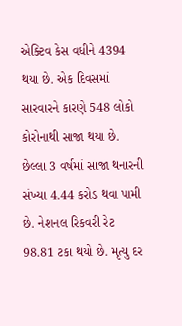એક્ટિવ કેસ વધીને 4394 થયા છે. એક દિવસમાં સારવારને કારણે 548 લોકો કોરોનાથી સાજા થયા છે.
છેલ્લા 3 વર્ષમાં સાજા થનારની સંખ્યા 4.44 કરોડ થવા પામી છે. નેશનલ રિકવરી રેટ 98.81 ટકા થયો છે. મૃત્યુ દર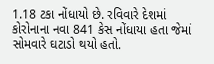1.18 ટકા નોંધાયો છે. રવિવારે દેશમાં કોરોનાના નવા 841 કેસ નોંધાયા હતા જેમાં સોમવારે ઘટાડો થયો હતો.